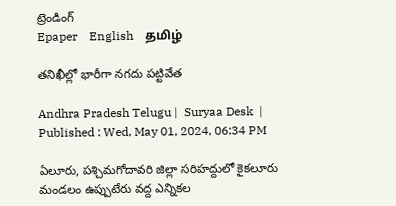ట్రెండింగ్
Epaper    English    தமிழ்

తనిఖీల్లో భారీగా నగదు పట్టివేత

Andhra Pradesh Telugu |  Suryaa Desk  | Published : Wed, May 01, 2024, 06:34 PM

ఏలూరు, పశ్చిమగోదావరి జిల్లా సరిహద్దులో కైకలూరు మండలం ఉప్పుటేరు వద్ద ఎన్నికల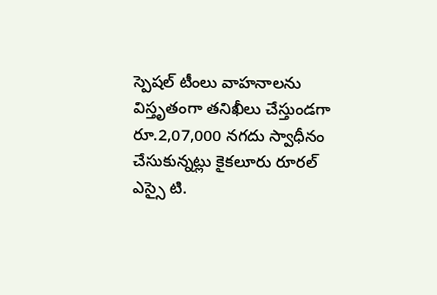స్పెషల్‌ టీంలు వాహనాలను విస్తృతంగా తనిఖీలు చేస్తుండగా రూ.2,07,000 నగదు స్వాధీనం చేసుకున్నట్లు కైకలూరు రూరల్‌ ఎస్సై టి.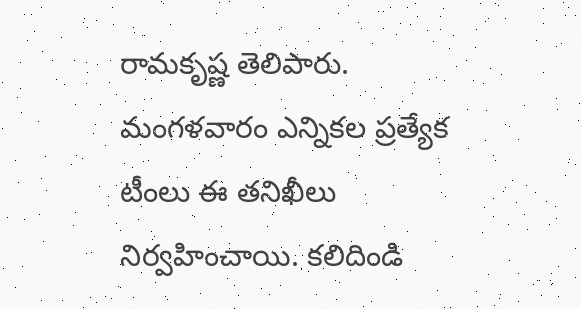రామకృష్ణ తెలిపారు. మంగళవారం ఎన్నికల ప్రత్యేక టీంలు ఈ తనిఖీలు నిర్వహించాయి. కలిదిండి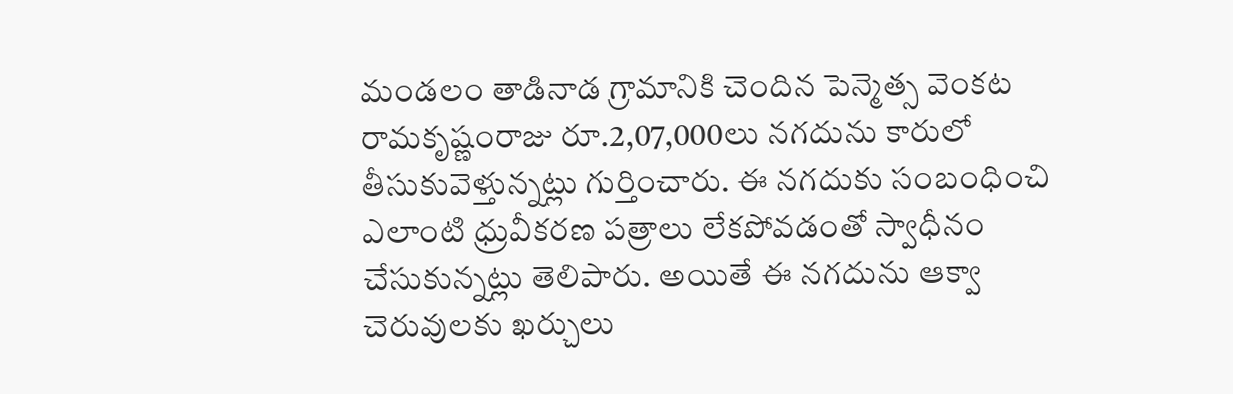మండలం తాడినాడ గ్రామానికి చెందిన పెన్మెత్స వెంకట రామకృష్ణంరాజు రూ.2,07,000లు నగదును కారులో తీసుకువెళ్తున్నట్లు గుర్తించారు. ఈ నగదుకు సంబంధించి ఎలాంటి ధ్రువీకరణ పత్రాలు లేకపోవడంతో స్వాధీనం చేసుకున్నట్లు తెలిపారు. అయితే ఈ నగదును ఆక్వా చెరువులకు ఖర్చులు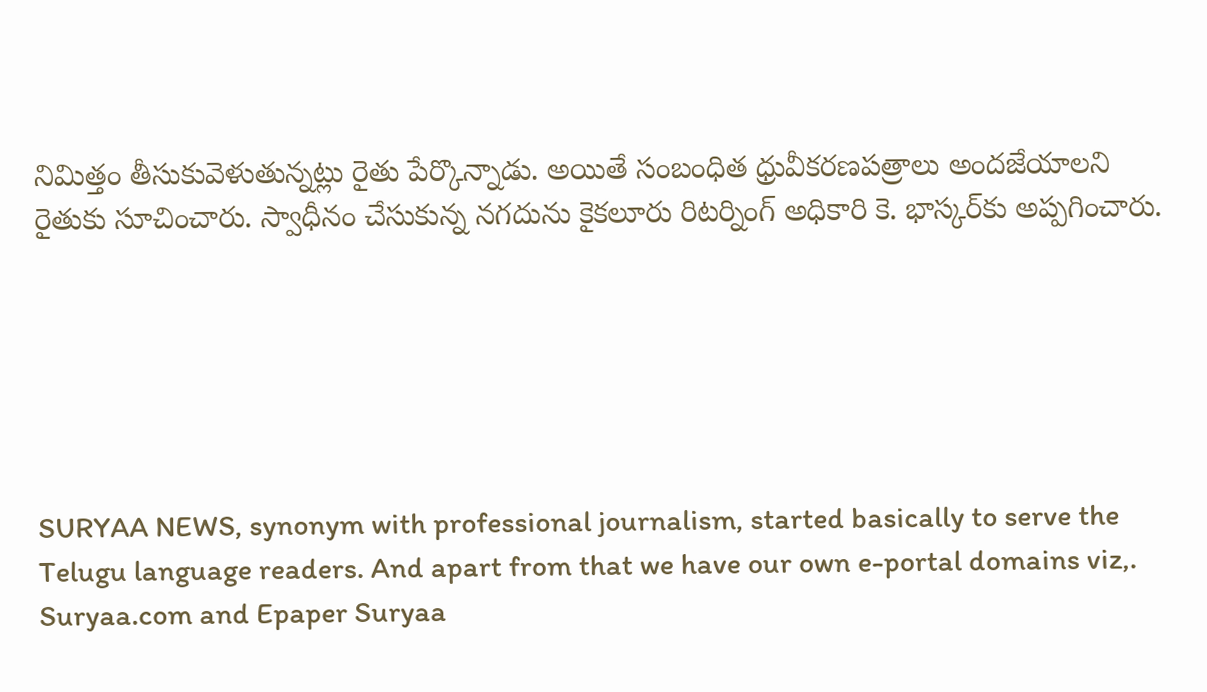నిమిత్తం తీసుకువెళుతున్నట్లు రైతు పేర్కొన్నాడు. అయితే సంబంధిత ధ్రువీకరణపత్రాలు అందజేయాలని రైతుకు సూచించారు. స్వాధీనం చేసుకున్న నగదును కైకలూరు రిటర్నింగ్‌ అధికారి కె. భాస్కర్‌కు అప్పగించారు.






SURYAA NEWS, synonym with professional journalism, started basically to serve the Telugu language readers. And apart from that we have our own e-portal domains viz,. Suryaa.com and Epaper Suryaa